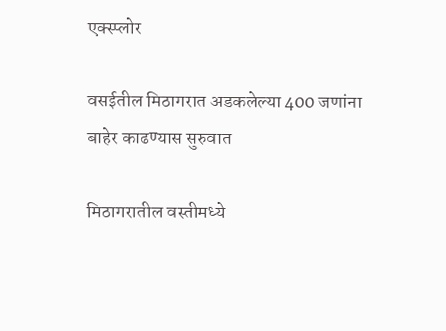एक्स्प्लोर

वसईतील मिठागरात अडकलेल्या 400 जणांना बाहेर काढण्यास सुरुवात

मिठागरातील वस्तीमध्ये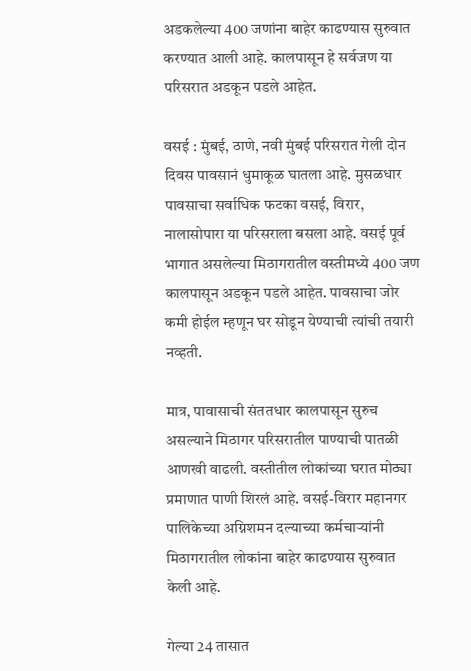अडकलेल्या 400 जणांना बाहेर काढण्यास सुरुवात करण्यात आली आहे. कालपासून हे सर्वजण या परिसरात अडकून पडले आहेत.

वसई : मुंबई, ठाणे, नवी मुंबई परिसरात गेली दोन दिवस पावसानं धुमाकूळ घातला आहे. मुसळधार पावसाचा सर्वाधिक फटका वसई, विरार, नालासोपारा या परिसराला बसला आहे. वसई पूर्व भागात असलेल्या मिठागरातील वस्तीमध्ये 400 जण कालपासून अडकून पडले आहेत. पावसाचा जोर कमी होईल म्हणून घर सोडून येण्याची त्यांची तयारी नव्हती.

मात्र, पावासाची संततधार कालपासून सुरुच असल्याने मिठागर परिसरातील पाण्याची पातळी आणखी वाढली. वस्तीतील लोकांच्या घरात मोठ्या प्रमाणात पाणी शिरलं आहे. वसई-विरार महानगर पालिकेच्या अग्निशमन दल्याच्या कर्मचाऱ्यांनी मिठागरातील लोकांना बाहेर काढण्यास सुरुवात केली आहे.

गेल्या 24 तासात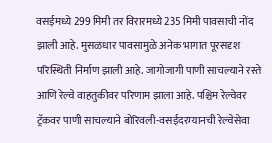वसईमध्ये 299 मिमी तर विरारमध्ये 235 मिमी पावसाची नोंद झाली आहे. मुसळधार पावसामुळे अनेक भागात पूरसदृश परिस्थिती निर्माण झाली आहे. जागोजागी पाणी साचल्याने रस्ते आणि रेल्वे वाहतुकीवर परिणाम झाला आहे. पश्चिम रेल्वेवर ट्रॅकवर पाणी साचल्याने बोरिवली-वसईदरम्यानची रेल्वेसेवा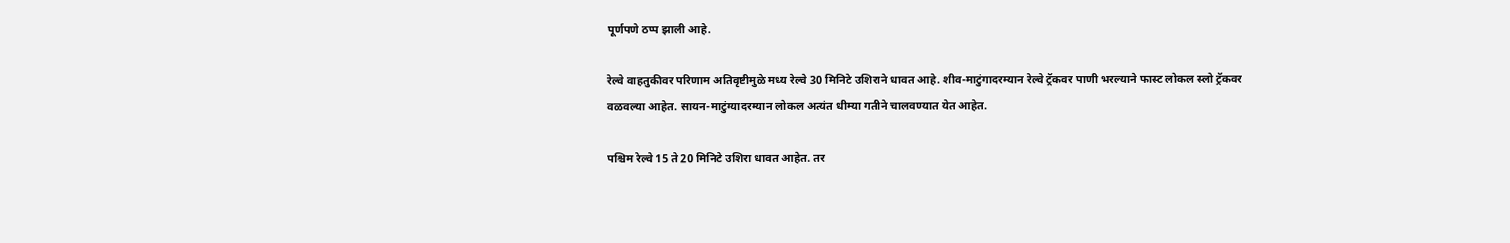पूर्णपणे ठप्प झाली आहे.

रेल्वे वाहतुकीवर परिणाम अतिवृष्टीमुळे मध्य रेल्वे 30 मिनिटे उशिराने धावत आहे. शीव-माटुंगादरम्यान रेल्वे ट्रॅकवर पाणी भरल्याने फास्ट लोकल स्लो ट्रॅकवर वळवल्या आहेत. सायन-माटुंग्यादरम्यान लोकल अत्यंत धीम्या गतीने चालवण्यात येत आहेत.

पश्चिम रेल्वे 15 ते 20 मिनिटे उशिरा धावत आहेत. तर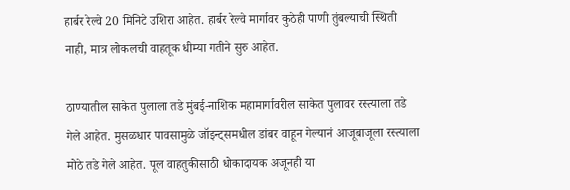हार्बर रेल्वे 20 मिनिटे उशिरा आहेत. हार्बर रेल्वे मार्गावर कुठेही पाणी तुंबल्याची स्थिती नाही, मात्र लोकलची वाहतूक धीम्या गतीने सुरु आहेत.

ठाण्यातील साकेत पुलाला तडे मुंबई-नाशिक महामार्गावरील साकेत पुलावर रस्त्याला तडे गेले आहेत. मुसळधार पावसामुळे जॉइन्ट्समधील डांबर वाहून गेल्यानं आजूबाजूला रस्त्याला मोठे तडे गेले आहेत. पूल वाहतुकीसाठी धोकादायक अजूनही या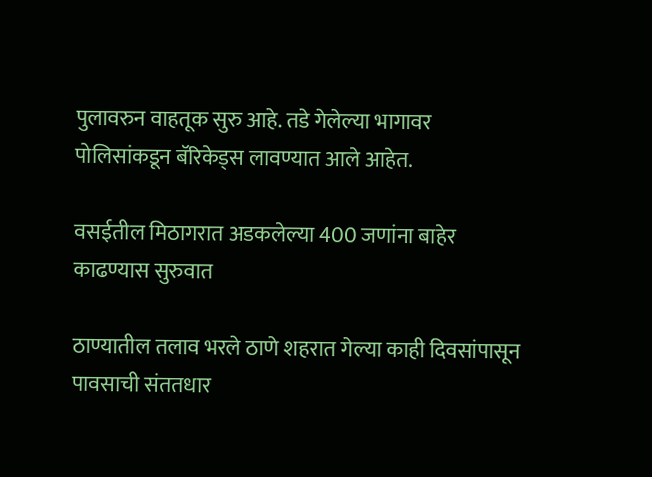पुलावरुन वाहतूक सुरु आहे. तडे गेलेल्या भागावर पोलिसांकडून बॅरिकेड्स लावण्यात आले आहेत.

वसईतील मिठागरात अडकलेल्या 400 जणांना बाहेर काढण्यास सुरुवात

ठाण्यातील तलाव भरले ठाणे शहरात गेल्या काही दिवसांपासून पावसाची संततधार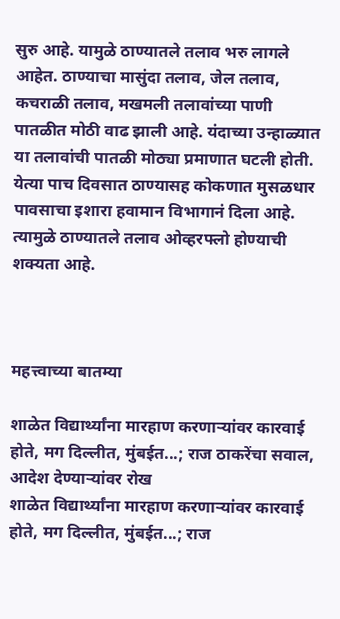सुरु आहे. यामुळे ठाण्यातले तलाव भरु लागले आहेत. ठाण्याचा मासुंदा तलाव, जेल तलाव, कचराळी तलाव, मखमली तलावांच्या पाणी पातळीत मोठी वाढ झाली आहे. यंदाच्या उन्हाळ्यात या तलावांची पातळी मोठ्या प्रमाणात घटली होती. येत्या पाच दिवसात ठाण्यासह कोकणात मुसळधार पावसाचा इशारा हवामान विभागानं दिला आहे. त्यामुळे ठाण्यातले तलाव ओव्हरफ्लो होण्याची शक्यता आहे.



महत्त्वाच्या बातम्या

शाळेत विद्यार्थ्यांना मारहाण करणाऱ्यांवर कारवाई होते, मग दिल्लीत, मुंबईत...; राज ठाकरेंचा सवाल, आदेश देण्याऱ्यांवर रोख
शाळेत विद्यार्थ्यांना मारहाण करणाऱ्यांवर कारवाई होते, मग दिल्लीत, मुंबईत...; राज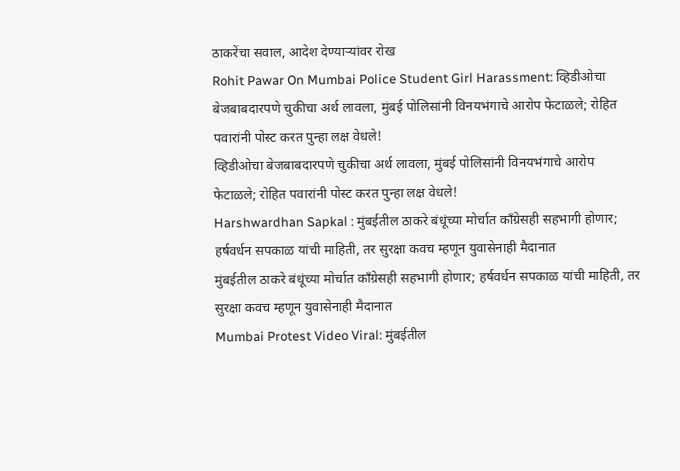ठाकरेंचा सवाल, आदेश देण्याऱ्यांवर रोख
Rohit Pawar On Mumbai Police Student Girl Harassment: व्हिडीओचा बेजबाबदारपणे चुकीचा अर्थ लावला, मुंबई पोलिसांनी विनयभंगाचे आरोप फेटाळले; रोहित पवारांनी पोस्ट करत पुन्हा लक्ष वेधले!
व्हिडीओचा बेजबाबदारपणे चुकीचा अर्थ लावला, मुंबई पोलिसांनी विनयभंगाचे आरोप फेटाळले; रोहित पवारांनी पोस्ट करत पुन्हा लक्ष वेधले!
Harshwardhan Sapkal : मुंबईतील ठाकरे बंधूंच्या मोर्चात काँग्रेसही सहभागी होणार; हर्षवर्धन सपकाळ यांची माहिती, तर सुरक्षा कवच म्हणून युवासेनाही मैदानात
मुंबईतील ठाकरे बंधूंच्या मोर्चात काँग्रेसही सहभागी होणार; हर्षवर्धन सपकाळ यांची माहिती, तर सुरक्षा कवच म्हणून युवासेनाही मैदानात
Mumbai Protest Video Viral: मुंबईतील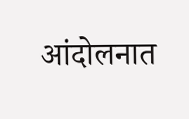आंदोलनात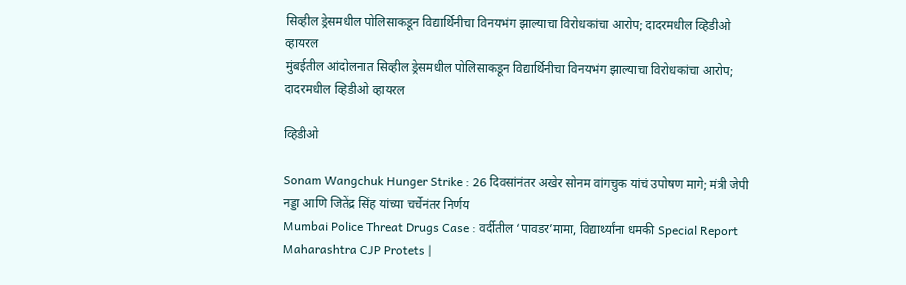सिव्हील ड्रेसमधील पोलिसाकडून विद्यार्थिनीचा विनयभंग झाल्याचा विरोधकांचा आरोप; दादरमधील व्हिडीओ व्हायरल
मुंबईतील आंदोलनात सिव्हील ड्रेसमधील पोलिसाकडून विद्यार्थिनीचा विनयभंग झाल्याचा विरोधकांचा आरोप; दादरमधील व्हिडीओ व्हायरल

व्हिडीओ

Sonam Wangchuk Hunger Strike : 26 दिवसांनंतर अखेर सोनम वांगचुक यांचं उपोषण मागे; मंत्री जेपी नड्डा आणि जितेंद्र सिंह यांच्या चर्चेनंतर निर्णय
Mumbai Police Threat Drugs Case : वर्दीतील ‘पावडर’मामा, विद्यार्थ्यांना धमकी Special Report
Maharashtra CJP Protets |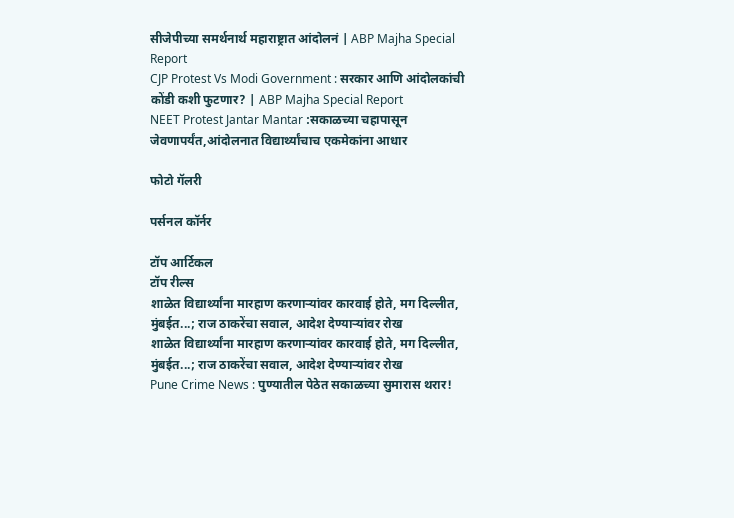सीजेपीच्या समर्थनार्थ महाराष्ट्रात आंदोलनं | ABP Majha Special Report
CJP Protest Vs Modi Government : सरकार आणि आंदोलकांची कोंडी कशी फुटणार? | ABP Majha Special Report
NEET Protest Jantar Mantar :सकाळच्या चहापासून जेवणापर्यंत,आंदोलनात विद्यार्थ्यांचाच एकमेकांना आधार

फोटो गॅलरी

पर्सनल कॉर्नर

टॉप आर्टिकल
टॉप रील्स
शाळेत विद्यार्थ्यांना मारहाण करणाऱ्यांवर कारवाई होते, मग दिल्लीत, मुंबईत...; राज ठाकरेंचा सवाल, आदेश देण्याऱ्यांवर रोख
शाळेत विद्यार्थ्यांना मारहाण करणाऱ्यांवर कारवाई होते, मग दिल्लीत, मुंबईत...; राज ठाकरेंचा सवाल, आदेश देण्याऱ्यांवर रोख
Pune Crime News : पुण्यातील पेठेत सकाळच्या सुमारास थरार!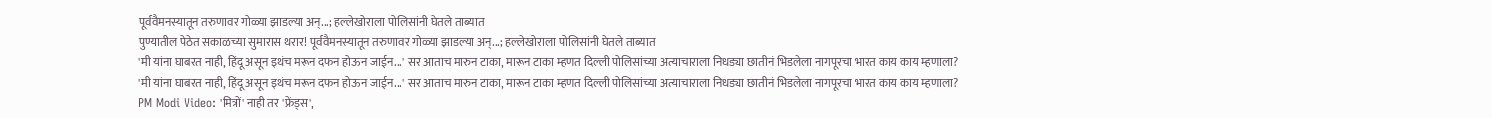पूर्ववैमनस्यातून तरुणावर गोळ्या झाडल्या अन्...; हल्लेखोराला पोलिसांनी घेतले ताब्यात
पुण्यातील पेठेत सकाळच्या सुमारास थरार! पूर्ववैमनस्यातून तरुणावर गोळ्या झाडल्या अन्...; हल्लेखोराला पोलिसांनी घेतले ताब्यात
'मी यांना घाबरत नाही, हिंदू असून इथंच मरून दफन होऊन जाईन...' सर आताच मारुन टाका, मारून टाका म्हणत दिल्ली पोलिसांच्या अत्याचाराला निधड्या छातीनं भिडलेला नागपूरचा भारत काय काय म्हणाला?
'मी यांना घाबरत नाही, हिंदू असून इथंच मरून दफन होऊन जाईन...' सर आताच मारुन टाका, मारून टाका म्हणत दिल्ली पोलिसांच्या अत्याचाराला निधड्या छातीनं भिडलेला नागपूरचा भारत काय काय म्हणाला?
PM Modi Video: 'मित्रों' नाही तर 'फ्रेंड्स',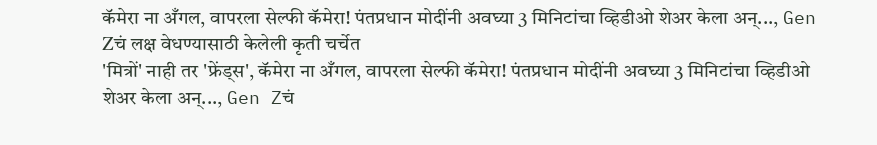कॅमेरा ना अँगल, वापरला सेल्फी कॅमेरा! पंतप्रधान मोदींनी अवघ्या 3 मिनिटांचा व्हिडीओ शेअर केला अन्..., Gen Zचं लक्ष वेधण्यासाठी केलेली कृती चर्चेत
'मित्रों' नाही तर 'फ्रेंड्स', कॅमेरा ना अँगल, वापरला सेल्फी कॅमेरा! पंतप्रधान मोदींनी अवघ्या 3 मिनिटांचा व्हिडीओ शेअर केला अन्..., Gen Zचं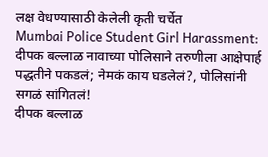लक्ष वेधण्यासाठी केलेली कृती चर्चेत
Mumbai Police Student Girl Harassment: दीपक बल्लाळ नावाच्या पोलिसाने तरुणीला आक्षेपार्ह पद्धतीने पकडलं; नेमकं काय घडलेलं?, पोलिसांनी सगळं सांगितलं!
दीपक बल्लाळ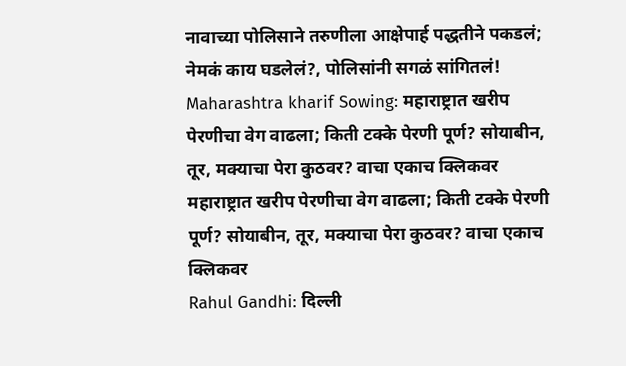नावाच्या पोलिसाने तरुणीला आक्षेपार्ह पद्धतीने पकडलं; नेमकं काय घडलेलं?, पोलिसांनी सगळं सांगितलं!
Maharashtra kharif Sowing: महाराष्ट्रात खरीप पेरणीचा वेग वाढला; किती टक्के पेरणी पूर्ण? सोयाबीन, तूर, मक्याचा पेरा कुठवर? वाचा एकाच क्लिकवर
महाराष्ट्रात खरीप पेरणीचा वेग वाढला; किती टक्के पेरणी पूर्ण? सोयाबीन, तूर, मक्याचा पेरा कुठवर? वाचा एकाच क्लिकवर
Rahul Gandhi: दिल्ली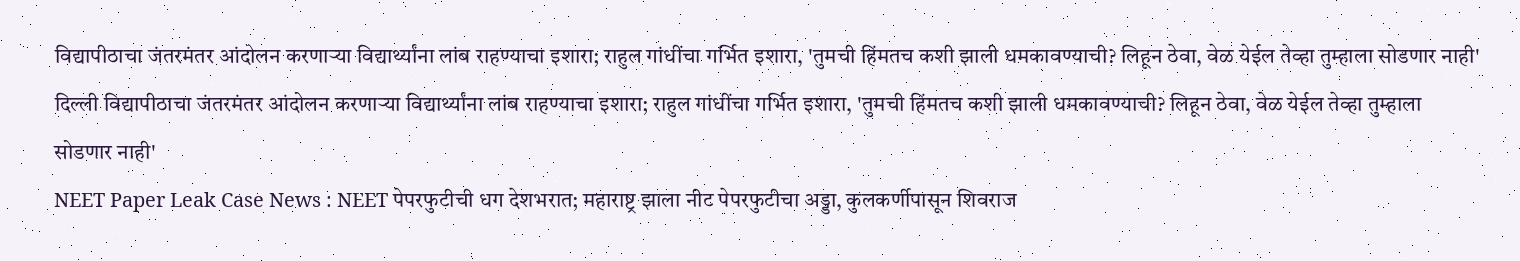विद्यापीठाचा जंतरमंतर आंदोलन करणाऱ्या विद्यार्थ्यांना लांब राहण्याचा इशारा; राहुल गांधींचा गर्भित इशारा, 'तुमची हिंमतच कशी झाली धमकावण्याची? लिहून ठेवा, वेळ येईल तेव्हा तुम्हाला सोडणार नाही'
दिल्ली विद्यापीठाचा जंतरमंतर आंदोलन करणाऱ्या विद्यार्थ्यांना लांब राहण्याचा इशारा; राहुल गांधींचा गर्भित इशारा, 'तुमची हिंमतच कशी झाली धमकावण्याची? लिहून ठेवा, वेळ येईल तेव्हा तुम्हाला सोडणार नाही'
NEET Paper Leak Case News : NEET पेपरफुटीची धग देशभरात; महाराष्ट्र झाला नीट पेपरफुटीचा अड्डा, कुलकर्णीपासून शिवराज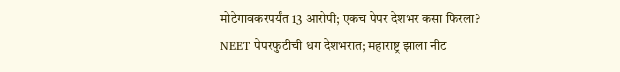मोटेगावकरपर्यंत 13 आरोपी; एकच पेपर देशभर कसा फिरला?
NEET पेपरफुटीची धग देशभरात; महाराष्ट्र झाला नीट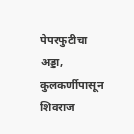पेपरफुटीचा अड्डा, कुलकर्णीपासून शिवराज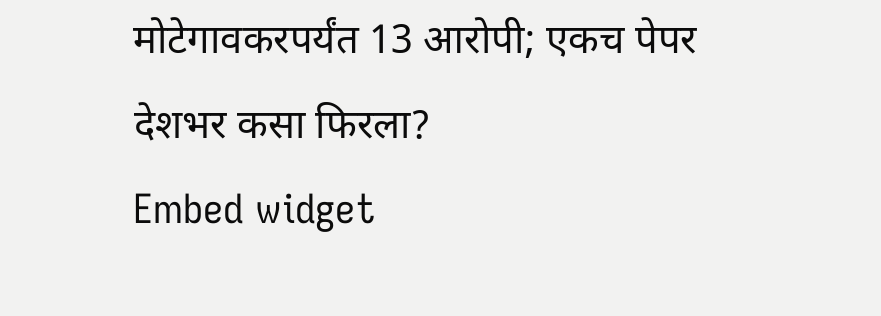मोटेगावकरपर्यंत 13 आरोपी; एकच पेपर देशभर कसा फिरला?
Embed widget